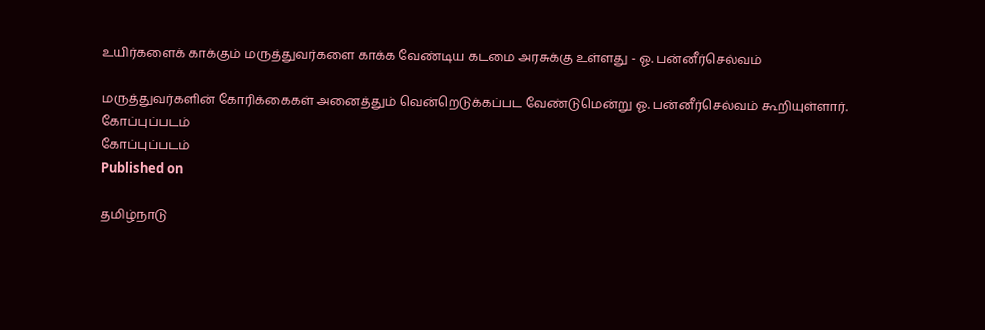உயிர்களைக் காக்கும் மருத்துவர்களை காக்க வேண்டிய கடமை அரசுக்கு உள்ளது - ஓ. பன்னீர்செல்வம்

மருத்துவர்களின் கோரிக்கைகள் அனைத்தும் வென்றெடுக்கப்பட வேண்டுமென்று ஓ. பன்னீர்செல்வம் கூறியுள்ளார்.
கோப்புப்படம்
கோப்புப்படம்
Published on

தமிழ்நாடு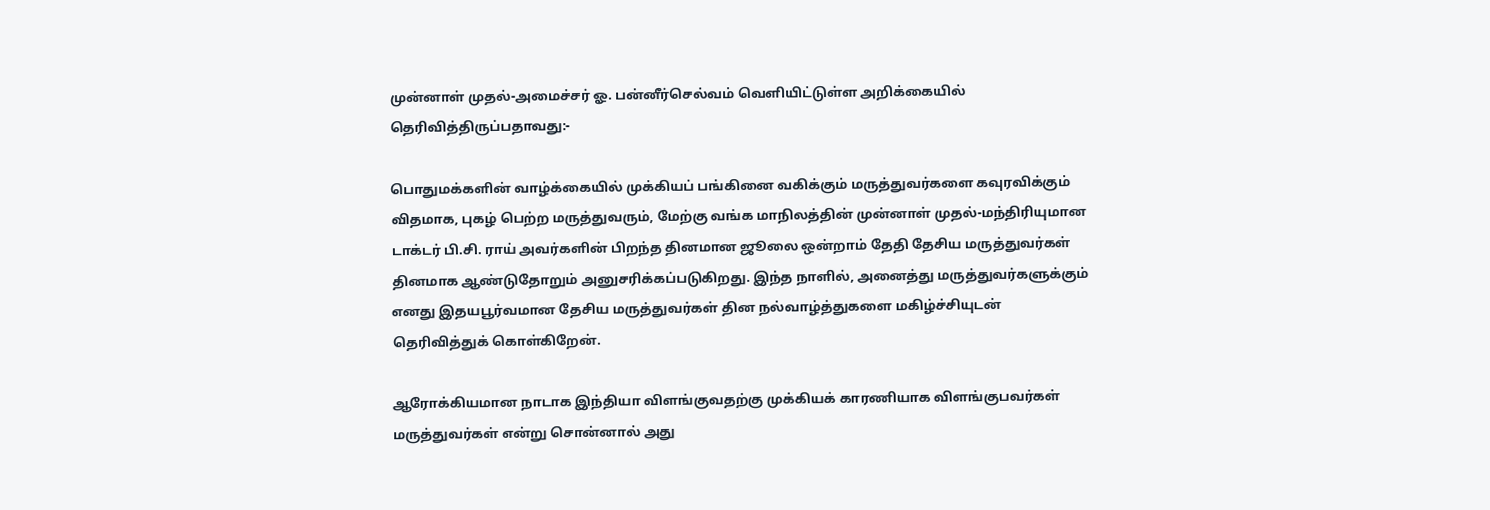முன்னாள் முதல்-அமைச்சர் ஓ. பன்னீர்செல்வம் வெளியிட்டுள்ள அறிக்கையில் தெரிவித்திருப்பதாவது:-

பொதுமக்களின் வாழ்க்கையில் முக்கியப் பங்கினை வகிக்கும் மருத்துவர்களை கவுரவிக்கும் விதமாக, புகழ் பெற்ற மருத்துவரும், மேற்கு வங்க மாநிலத்தின் முன்னாள் முதல்-மந்திரியுமான டாக்டர் பி.சி. ராய் அவர்களின் பிறந்த தினமான ஜூலை ஒன்றாம் தேதி தேசிய மருத்துவர்கள் தினமாக ஆண்டுதோறும் அனுசரிக்கப்படுகிறது. இந்த நாளில், அனைத்து மருத்துவர்களுக்கும் எனது இதயபூர்வமான தேசிய மருத்துவர்கள் தின நல்வாழ்த்துகளை மகிழ்ச்சியுடன் தெரிவித்துக் கொள்கிறேன்.

ஆரோக்கியமான நாடாக இந்தியா விளங்குவதற்கு முக்கியக் காரணியாக விளங்குபவர்கள் மருத்துவர்கள் என்று சொன்னால் அது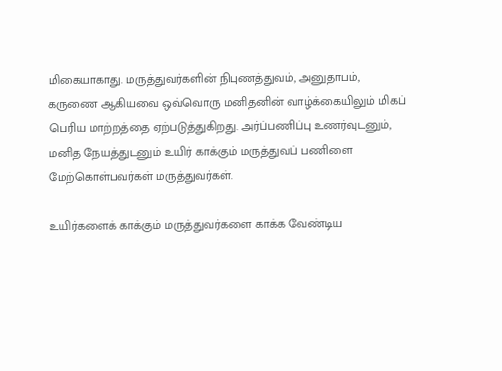மிகையாகாது. மருத்துவர்களின் நிபுணத்துவம், அனுதாபம், கருணை ஆகியவை ஒவ்வொரு மனிதனின் வாழ்க்கையிலும் மிகப் பெரிய மாற்றத்தை ஏற்படுத்துகிறது. அர்ப்பணிப்பு உணர்வுடனும், மனித நேயத்துடனும் உயிர் காக்கும் மருத்துவப் பணிளை மேற்கொள்பவர்கள் மருத்துவர்கள்.

உயிர்களைக் காக்கும் மருத்துவர்களை காக்க வேண்டிய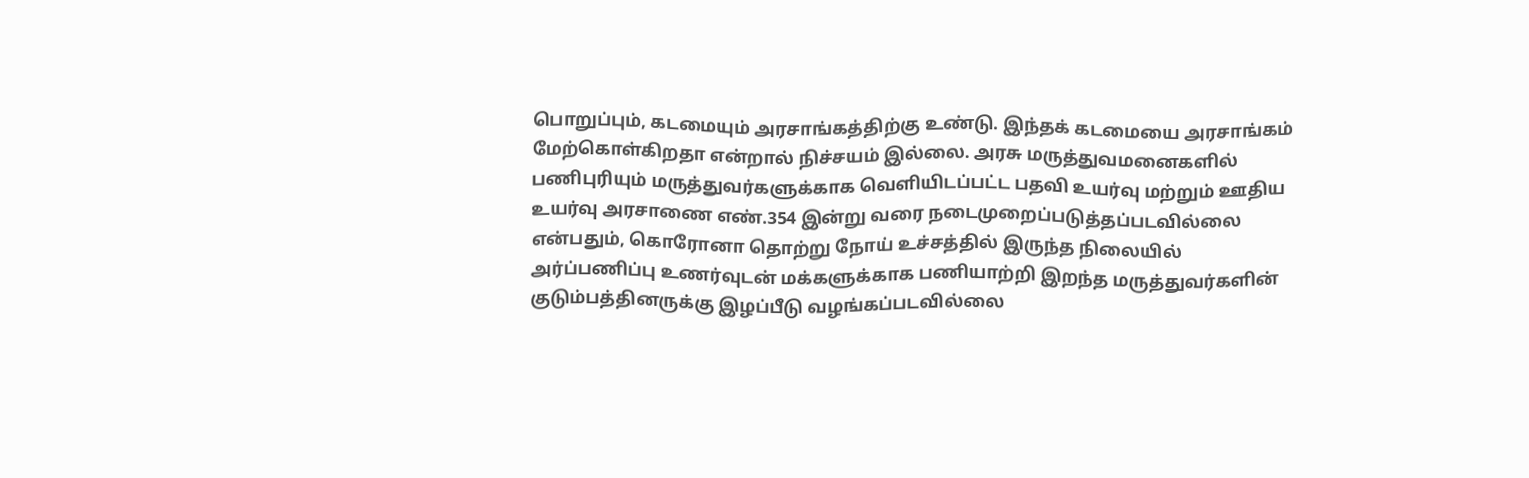பொறுப்பும், கடமையும் அரசாங்கத்திற்கு உண்டு. இந்தக் கடமையை அரசாங்கம் மேற்கொள்கிறதா என்றால் நிச்சயம் இல்லை. அரசு மருத்துவமனைகளில் பணிபுரியும் மருத்துவர்களுக்காக வெளியிடப்பட்ட பதவி உயர்வு மற்றும் ஊதிய உயர்வு அரசாணை எண்.354 இன்று வரை நடைமுறைப்படுத்தப்படவில்லை என்பதும், கொரோனா தொற்று நோய் உச்சத்தில் இருந்த நிலையில் அர்ப்பணிப்பு உணர்வுடன் மக்களுக்காக பணியாற்றி இறந்த மருத்துவர்களின் குடும்பத்தினருக்கு இழப்பீடு வழங்கப்படவில்லை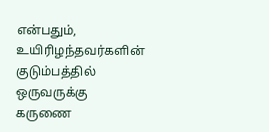என்பதும், உயிரிழந்தவர்களின் குடும்பத்தில் ஒருவருக்கு கருணை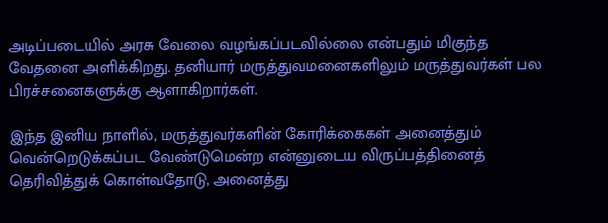அடிப்படையில் அரசு வேலை வழங்கப்படவில்லை என்பதும் மிகுந்த வேதனை அளிக்கிறது. தனியார் மருத்துவமனைகளிலும் மருத்துவர்கள் பல பிரச்சனைகளுக்கு ஆளாகிறார்கள்.

இந்த இனிய நாளில், மருத்துவர்களின் கோரிக்கைகள் அனைத்தும் வென்றெடுக்கப்பட வேண்டுமென்ற என்னுடைய விருப்பத்தினைத் தெரிவித்துக் கொள்வதோடு, அனைத்து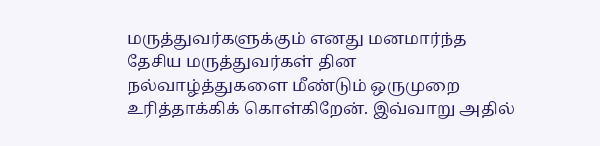மருத்துவர்களுக்கும் எனது மனமார்ந்த தேசிய மருத்துவர்கள் தின நல்வாழ்த்துகளை மீண்டும் ஒருமுறை உரித்தாக்கிக் கொள்கிறேன். இவ்வாறு அதில்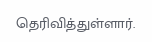தெரிவித்துள்ளார்.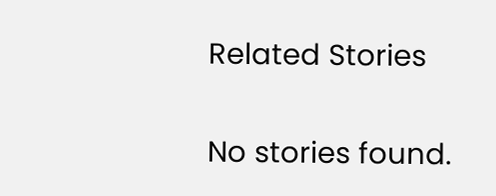Related Stories

No stories found.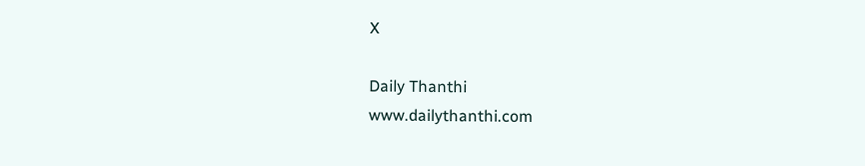X

Daily Thanthi
www.dailythanthi.com